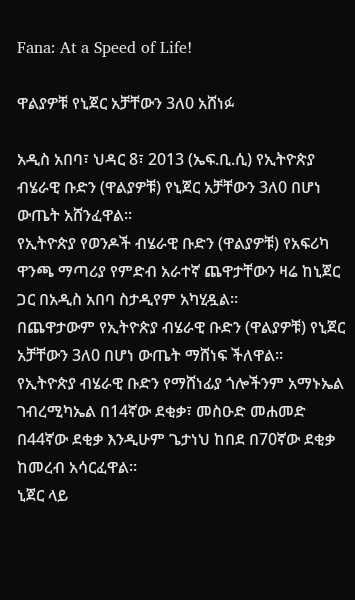Fana: At a Speed of Life!

ዋልያዎቹ የኒጀር አቻቸውን 3ለ0 አሸነፉ

አዲስ አበባ፣ ህዳር 8፣ 2013 (ኤፍ.ቢ.ሲ) የኢትዮጵያ ብሄራዊ ቡድን (ዋልያዎቹ) የኒጀር አቻቸውን 3ለ0 በሆነ ውጤት አሸንፈዋል።
የኢትዮጵያ የወንዶች ብሄራዊ ቡድን (ዋልያዎቹ) የአፍሪካ ዋንጫ ማጣሪያ የምድብ አራተኛ ጨዋታቸውን ዛሬ ከኒጀር ጋር በአዲስ አበባ ስታዲየም አካሂዷል።
በጨዋታውም የኢትዮጵያ ብሄራዊ ቡድን (ዋልያዎቹ) የኒጀር አቻቸውን 3ለ0 በሆነ ውጤት ማሸነፍ ችለዋል።
የኢትዮጵያ ብሄራዊ ቡድን የማሸነፊያ ጎሎችንም አማኑኤል ገብረሚካኤል በ14ኛው ደቂቃ፣ መስዑድ መሐመድ በ44ኛው ደቂቃ እንዲሁም ጌታነህ ከበደ በ70ኛው ደቂቃ ከመረብ አሳርፈዋል።
ኒጀር ላይ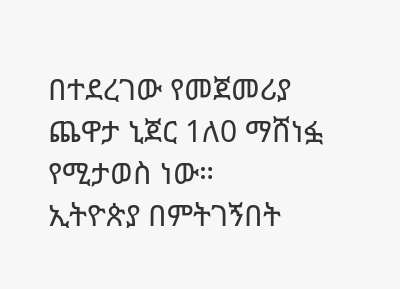በተደረገው የመጀመሪያ ጨዋታ ኒጀር 1ለ0 ማሸነፏ የሚታወስ ነው።
ኢትዮጵያ በምትገኝበት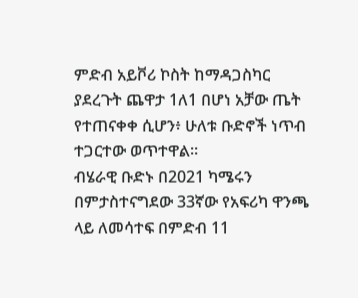ምድብ አይቮሪ ኮስት ከማዳጋስካር ያደረጉት ጨዋታ 1ለ1 በሆነ አቻው ጤት የተጠናቀቀ ሲሆን፥ ሁለቱ ቡድኖች ነጥብ ተጋርተው ወጥተዋል።
ብሄራዊ ቡድኑ በ2021 ካሜሩን በምታስተናግደው 33ኛው የአፍሪካ ዋንጫ ላይ ለመሳተፍ በምድብ 11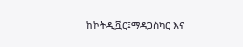ከኮትዲቯር፤ማዳጋስካር እና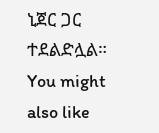ኒጀር ጋር ተደልድሏል።
You might also like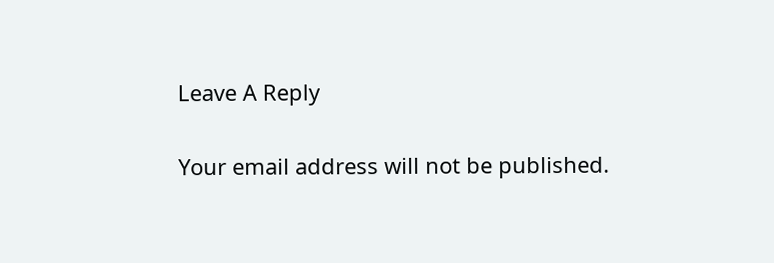Leave A Reply

Your email address will not be published.